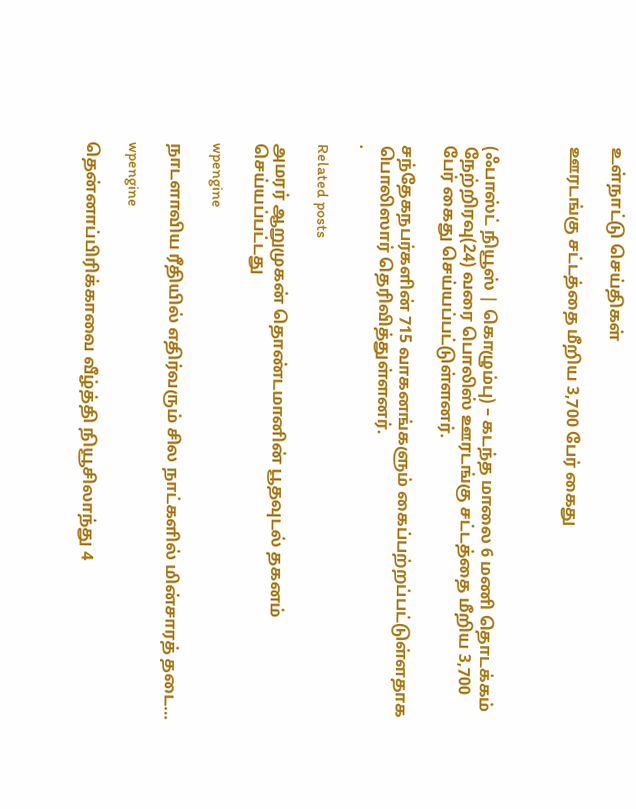உள்நாட்டு செய்திகள்

ஊரடங்கு சட்டத்தை மீறிய 3,700 பேர் கைது



(ஃபாஸ்ட் நியூஸ் | கொழும்பு) – கடந்த மாலை 6 மணி தொடக்கம் நேற்றிரவு(24) வரை பொலிஸ் ஊரடங்கு சட்டத்தை மீறிய 3,700 பேர் கைது செய்யப்பட்டுள்ளனர்.

சந்தேகநபர்களின் 715 வாகனங்களும் கைப்பற்றப்பட்டுள்ளதாக பொலிஸார் தெரிவித்துள்ளனர்.
.

Related posts

அமரர் ஆறுமுகன் தொண்டமானின் பூதவுடல் தகனம் செய்யப்பட்டது

wpengine

நாடளாவிய ரீதியில் எதிர்வரும் சில நாட்களில் மின்சாரத் தடை…

wpengine

தென்னாப்பிரிக்காவை வீழ்த்தி நியூசிலாந்து 4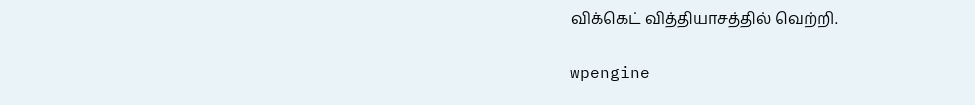விக்கெட் வித்தியாசத்தில் வெற்றி.

wpengine